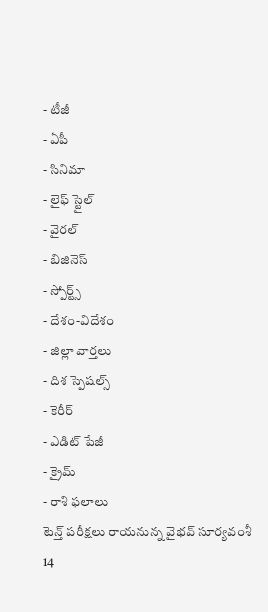- టీజీ
- ఏపీ
- సినిమా
- లైఫ్ స్టైల్
- వైరల్
- బిజినెస్
- స్పోర్ట్స్
- దేశం-విదేశం
- జిల్లా వార్తలు
- దిశ స్పెషల్స్
- కెరీర్
- ఎడిట్ పేజీ
- క్రైమ్
- రాశి ఫలాలు
టెన్త్ పరీక్షలు రాయనున్న వైభవ్ సూర్యవంశీ
14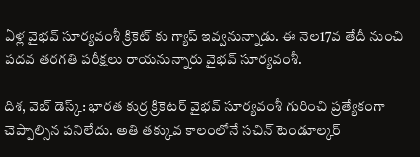ఏళ్ల వైభవ్ సూర్యవంశీ క్రికెట్ కు గ్యాప్ ఇవ్వనున్నాడు. ఈ నెల17వ తేదీ నుంచి పదవ తరగతి పరీక్షలు రాయనున్నారు వైభవ్ సూర్యవంశీ.

దిశ, వెబ్ డెస్క్: భారత కుర్ర క్రికెటర్ వైభవ్ సూర్యవంశీ గురించి ప్రత్యేకంగా చెప్పాల్సిన పనిలేదు. అతి తక్కువ కాలంలోనే సచిన్ టెండూల్కర్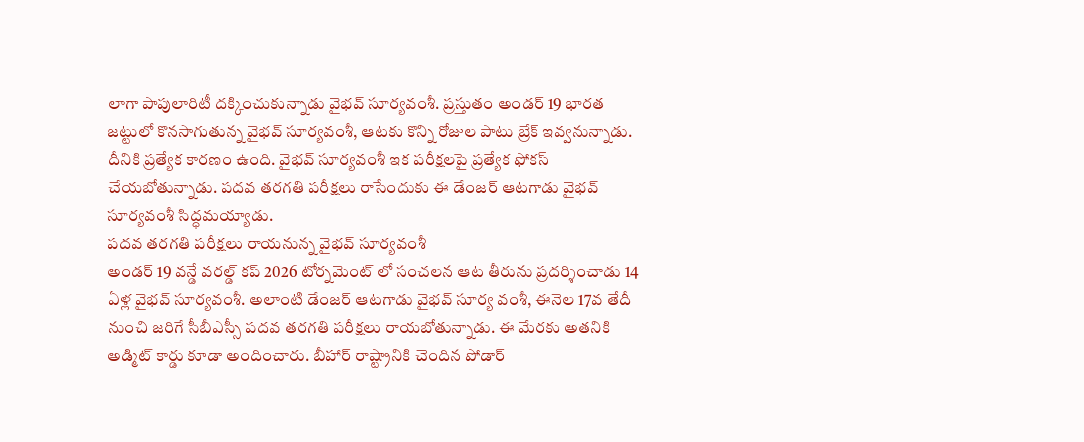లాగా పాపులారిటీ దక్కించుకున్నాడు వైభవ్ సూర్యవంశీ. ప్రస్తుతం అండర్ 19 భారత జట్టులో కొనసాగుతున్న వైభవ్ సూర్యవంశీ, ఆటకు కొన్ని రోజుల పాటు బ్రేక్ ఇవ్వనున్నాడు. దీనికి ప్రత్యేక కారణం ఉంది. వైభవ్ సూర్యవంశీ ఇక పరీక్షలపై ప్రత్యేక ఫోకస్ చేయబోతున్నాడు. పదవ తరగతి పరీక్షలు రాసేందుకు ఈ డేంజర్ ఆటగాడు వైభవ్ సూర్యవంశీ సిద్ధమయ్యాడు.
పదవ తరగతి పరీక్షలు రాయనున్న వైభవ్ సూర్యవంశీ
అండర్ 19 వన్డే వరల్డ్ కప్ 2026 టోర్నమెంట్ లో సంచలన ఆట తీరును ప్రదర్శించాడు 14 ఏళ్ల వైభవ్ సూర్యవంశీ. అలాంటి డేంజర్ ఆటగాడు వైభవ్ సూర్య వంశీ, ఈనెల 17వ తేదీ నుంచి జరిగే సీబీఎస్సీ పదవ తరగతి పరీక్షలు రాయబోతున్నాడు. ఈ మేరకు అతనికి అడ్మిట్ కార్డు కూడా అందించారు. బీహార్ రాష్ట్రానికి చెందిన పోడార్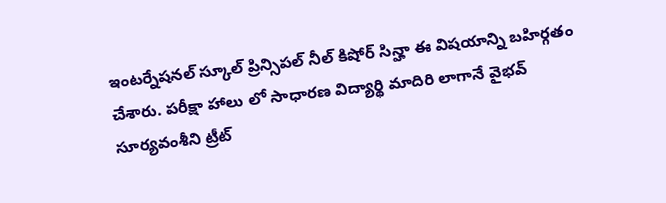ఇంటర్నేషనల్ స్కూల్ ప్రిన్సిపల్ నీల్ కిషోర్ సిన్హా ఈ విషయాన్ని బహిర్గతం చేశారు. పరీక్షా హాలు లో సాధారణ విద్యార్థి మాదిరి లాగానే వైభవ్ సూర్యవంశీని ట్రీట్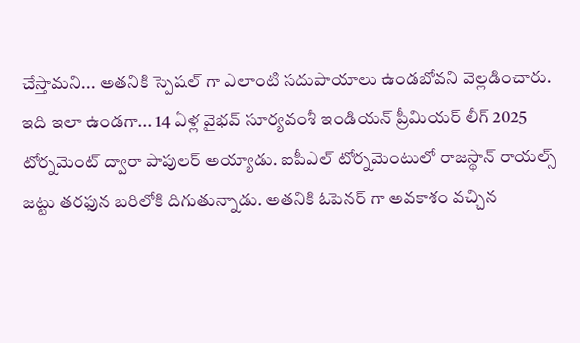చేస్తామని... అతనికి స్పెషల్ గా ఎలాంటి సదుపాయాలు ఉండబోవని వెల్లడించారు.
ఇది ఇలా ఉండగా... 14 ఏళ్ల వైభవ్ సూర్యవంశీ ఇండియన్ ప్రీమియర్ లీగ్ 2025 టోర్నమెంట్ ద్వారా పాపులర్ అయ్యాడు. ఐపీఎల్ టోర్నమెంటులో రాజస్థాన్ రాయల్స్ జట్టు తరఫున బరిలోకి దిగుతున్నాడు. అతనికి ఓపెనర్ గా అవకాశం వచ్చిన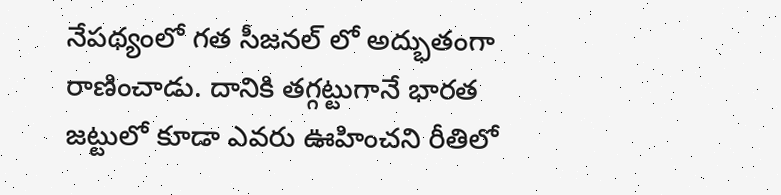నేపథ్యంలో గత సీజనల్ లో అద్భుతంగా రాణించాడు. దానికి తగ్గట్టుగానే భారత జట్టులో కూడా ఎవరు ఊహించని రీతిలో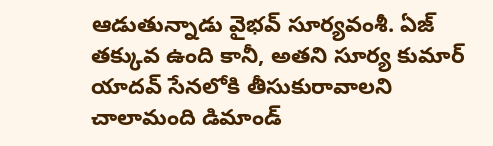ఆడుతున్నాడు వైభవ్ సూర్యవంశీ. ఏజ్ తక్కువ ఉంది కానీ, అతని సూర్య కుమార్ యాదవ్ సేనలోకి తీసుకురావాలని చాలామంది డిమాండ్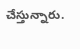చేస్తున్నారు.